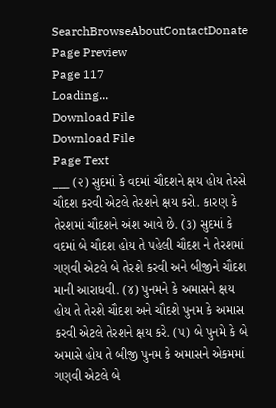SearchBrowseAboutContactDonate
Page Preview
Page 117
Loading...
Download File
Download File
Page Text
___ (૨) સુદમાં કે વદમાં ચૌદશને ક્ષય હોય તેરસે ચૌદશ કરવી એટલે તેરશને ક્ષય કરો. કારણ કે તેરશમાં ચૌદશને અંશ આવે છે. (૩) સુદમાં કે વદમાં બે ચૌદશ હોય તે પહેલી ચૌદશ ને તેરશમાં ગણવી એટલે બે તેરશે કરવી અને બીજીને ચૌદશ માની આરાધવી. (૪) પુનમને કે અમાસને ક્ષય હોય તે તેરશે ચૌદશ અને ચૌદશે પુનમ કે અમાસ કરવી એટલે તેરશને ક્ષય કરે. (૫) બે પુનમે કે બે અમાસે હોય તે બીજી પુનમ કે અમાસને એકમમાં ગણવી એટલે બે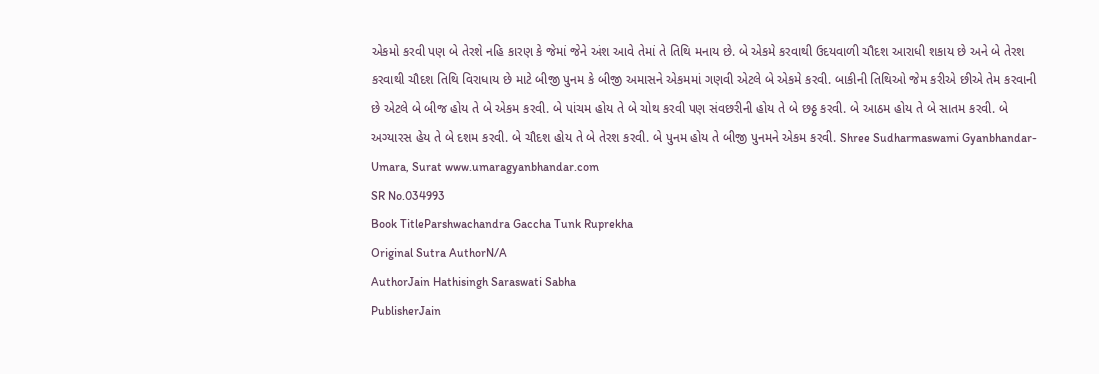એકમો કરવી પણ બે તેરશે નહિ કારણ કે જેમાં જેને અંશ આવે તેમાં તે તિથિ મનાય છે. બે એકમે કરવાથી ઉદયવાળી ચૌદશ આરાધી શકાય છે અને બે તેરશ કરવાથી ચૌદશ તિથિ વિરાધાય છે માટે બીજી પુનમ કે બીજી અમાસને એકમમાં ગણવી એટલે બે એકમે કરવી. બાકીની તિથિઓ જેમ કરીએ છીએ તેમ કરવાની છે એટલે બે બીજ હોય તે બે એકમ કરવી. બે પાંચમ હોય તે બે ચોથ કરવી પણ સંવછરીની હોય તે બે છઠ્ઠ કરવી. બે આઠમ હોય તે બે સાતમ કરવી. બે અગ્યારસ હેય તે બે દશમ કરવી. બે ચૌદશ હોય તે બે તેરશ કરવી. બે પુનમ હોય તે બીજી પુનમને એકમ કરવી. Shree Sudharmaswami Gyanbhandar-Umara, Surat www.umaragyanbhandar.com
SR No.034993
Book TitleParshwachandra Gaccha Tunk Ruprekha
Original Sutra AuthorN/A
AuthorJain Hathisingh Saraswati Sabha
PublisherJain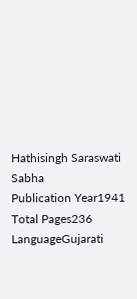Hathisingh Saraswati Sabha
Publication Year1941
Total Pages236
LanguageGujarati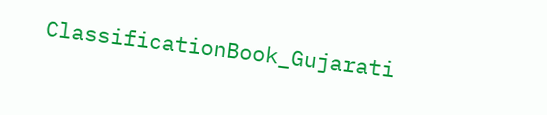ClassificationBook_Gujarati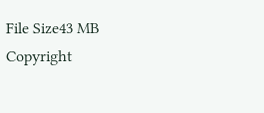File Size43 MB
Copyright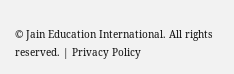© Jain Education International. All rights reserved. | Privacy Policy